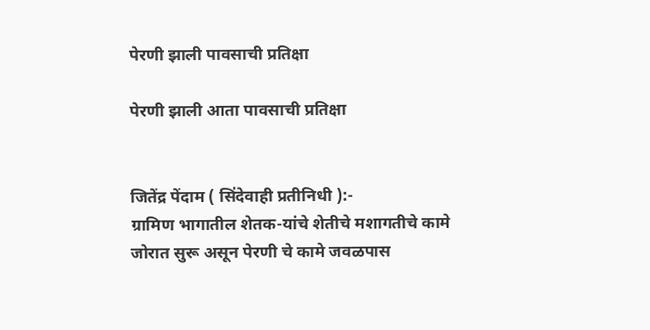पेरणी झाली पावसाची प्रतिक्षा

पेरणी झाली आता पावसाची प्रतिक्षा


जितेंद्र पेंदाम ( सिंदेवाही प्रतीनिधी ):-
ग्रामिण भागातील शेतक-यांचे शेतीचे मशागतीचे कामे जोरात सुरू असून पेरणी चे कामे जवळपास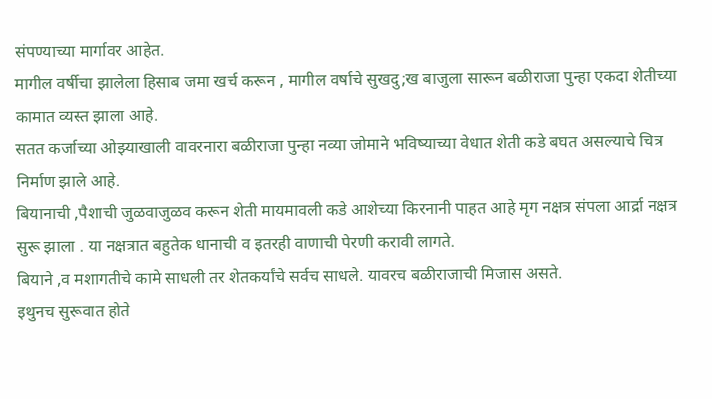संपण्याच्या मार्गावर आहेत.
मागील वर्षीचा झालेला हिसाब जमा खर्च करून , मागील वर्षाचे सुखदु;ख बाजुला सारून बळीराजा पुन्हा एकदा शेतीच्या कामात व्यस्त झाला आहे.
सतत कर्जाच्या ओझ्याखाली वावरनारा बळीराजा पुन्हा नव्या जोमाने भविष्याच्या वेधात शेती कडे बघत असल्याचे चित्र निर्माण झाले आहे.
बियानाची ,पैशाची जुळवाजुळव करून शेती मायमावली कडे आशेच्या किरनानी पाहत आहे मृग नक्षत्र संपला आर्द्रा नक्षत्र सुरू झाला . या नक्षत्रात बहुतेक धानाची व इतरही वाणाची पेरणी करावी लागते.
बियाने ,व मशागतीचे कामे साधली तर शेतकर्यांचे सर्वच साधले. यावरच बळीराजाची मिजास असते.
इथुनच सुरूवात होते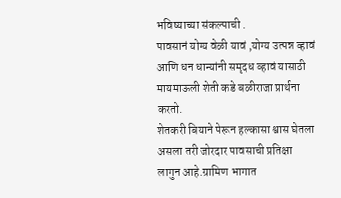भविष्याच्या संकल्पाची .
पावसानं योग्य वेळी यावं ,योग्य उत्पन्न व्हावं आणि धन धान्यांनी समृदध व्हावं यासाठी मायमाऊली शेती कडे बळीराजा प्रार्थना करतो.
शेतकरी बियाने पेरून हल्कासा श्वास घेतला असला तरी जोरदार पावसाची प्रतिक्षा लागुन आहे.ग्रामिण भागात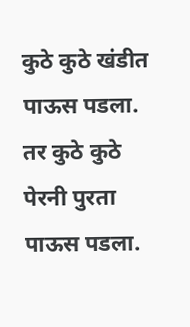कुठे कुठे खंडीत पाऊस पडला. तर कुठे कुठे पेरनी पुरता पाऊस पडला.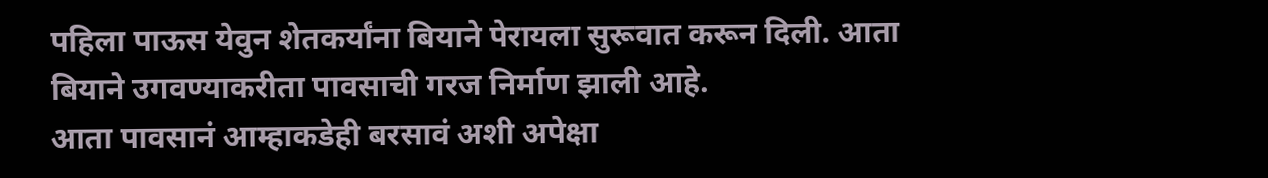पहिला पाऊस येवुन शेतकर्यांना बियाने पेरायला सुरूवात करून दिली. आता बियाने उगवण्याकरीता पावसाची गरज निर्माण झाली आहे.
आता पावसानं आम्हाकडेही बरसावं अशी अपेक्षा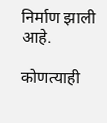निर्माण झाली आहे.

कोणत्याही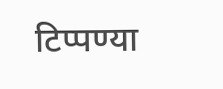टिप्पण्‍या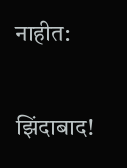नाहीत:

झिंदाबाद!